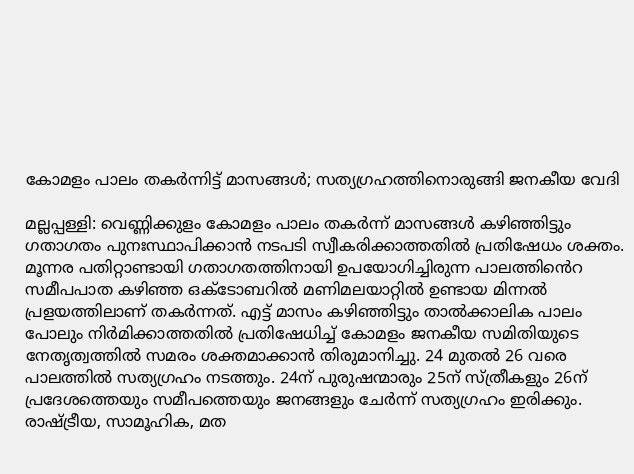കോമളം പാലം തകർന്നിട്ട് മാസങ്ങൾ; സത്യഗ്രഹത്തിനൊരുങ്ങി ജനകീയ വേദി

മല്ലപ്പള്ളി: വെണ്ണിക്കുളം കോമളം പാലം തകർന്ന് മാസങ്ങൾ കഴിഞ്ഞിട്ടും ഗതാഗതം പുനഃസ്ഥാപിക്കാൻ നടപടി സ്വീകരിക്കാത്തതിൽ പ്രതിഷേധം ശക്തം. മൂന്നര പതിറ്റാണ്ടായി ഗതാഗതത്തിനായി ഉപയോഗിച്ചിരുന്ന പാലത്തി‍ൻെറ സമീപപാത കഴിഞ്ഞ ഒക്ടോബറിൽ മണിമലയാറ്റിൽ ഉണ്ടായ മിന്നൽ പ്രളയത്തിലാണ് തകർന്നത്. എട്ട് മാസം കഴിഞ്ഞിട്ടും താൽക്കാലിക പാലം പോലും നിർമിക്കാത്തതിൽ പ്രതിഷേധിച്ച് കോമളം ജനകീയ സമിതിയുടെ നേതൃത്വത്തിൽ സമരം ശക്തമാക്കാൻ തിരുമാനിച്ചു. 24 മുതൽ 26 വരെ പാലത്തിൽ സത്യഗ്രഹം നടത്തും. 24ന് പുരുഷന്മാരും 25ന് സ്ത്രീകളും 26ന് പ്രദേശത്തെയും സമീപത്തെയും ജനങ്ങളും ചേർന്ന് സത്യഗ്രഹം ഇരിക്കും. രാഷ്ട്രീയ, സാമൂഹിക, മത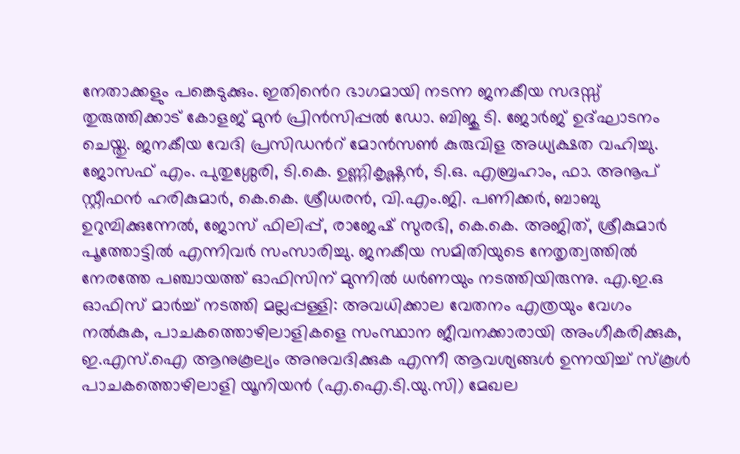നേതാക്കളും പങ്കെടുക്കും. ഇതി‍ൻെറ ഭാഗമായി നടന്ന ജനകീയ സദസ്സ് തുരുത്തിക്കാട് കോളജ് മുൻ പ്രിൻസിപ്പൽ ഡോ. ബിജു ടി. ജോർജ് ഉദ്ഘാടനം ചെയ്തു. ജനകീയ വേദി പ്രസിഡന്‍റ് മോൻസൺ കുരുവിള അധ്യക്ഷത വഹിച്ചു. ജോസഫ് എം. പുതുശ്ശേരി, ടി.കെ. ഉണ്ണികൃഷ്ണൻ, ടി.ഒ. എബ്രഹാം, ഫാ. അനൂപ് സ്റ്റീഫൻ ഹരികുമാർ, കെ.കെ. ശ്രീധരൻ, വി.എം.ജി. പണിക്കർ, ബാബു ഉറുമ്പിക്കുന്നേൽ, ജോസ് ഫിലിപ്പ്, രാജേഷ് സുരഭി, കെ.കെ. അജിത്, ശ്രീകുമാർ പൂത്തോട്ടിൽ എന്നിവർ സംസാരിച്ചു. ജനകീയ സമിതിയുടെ നേതൃത്വത്തിൽ നേരത്തേ പഞ്ചായത്ത് ഓഫിസിന് മുന്നിൽ ധർണയും നടത്തിയിരുന്നു. എ.ഇ.ഒ ഓഫിസ് മാർച്ച് നടത്തി മല്ലപ്പള്ളി: അവധിക്കാല വേതനം എത്രയും വേഗം നൽകുക, പാചകത്തൊഴിലാളികളെ സംസ്ഥാന ജീവനക്കാരായി അംഗീകരിക്കുക, ഇ.എസ്.ഐ ആനുകൂല്യം അനുവദിക്കുക എന്നീ ആവശ്യങ്ങൾ ഉന്നയിച്ച് സ്കൂൾ പാചകത്തൊഴിലാളി യൂനിയൻ (എ.ഐ.ടി.യു.സി) മേഖല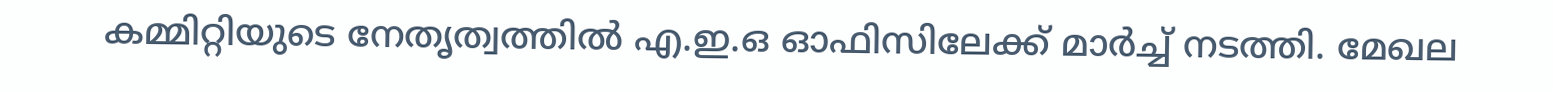കമ്മിറ്റിയുടെ നേതൃത്വത്തിൽ എ.ഇ.ഒ ഓഫിസിലേക്ക് മാർച്ച് നടത്തി. മേഖല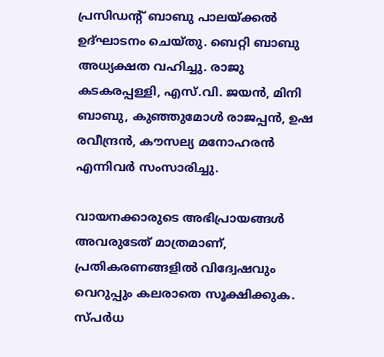പ്രസിഡന്‍റ് ബാബു പാലയ്ക്കൽ ഉദ്ഘാടനം ചെയ്തു. ബെറ്റി ബാബു അധ്യക്ഷത വഹിച്ചു. രാജു കടകരപ്പള്ളി, എസ്.വി. ജയൻ, മിനി ബാബു, കുഞ്ഞുമോൾ രാജപ്പൻ, ഉഷ രവീന്ദ്രൻ, കൗസല്യ മനോഹരൻ എന്നിവർ സംസാരിച്ചു.

വായനക്കാരുടെ അഭിപ്രായങ്ങള്‍ അവരുടേത് മാത്രമാണ്, പ്രതികരണങ്ങളിൽ വിദ്വേഷവും വെറുപ്പും കലരാതെ സൂക്ഷിക്കുക. സ്പർധ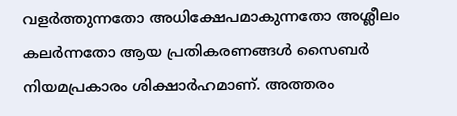വളർത്തുന്നതോ അധിക്ഷേപമാകുന്നതോ അശ്ലീലം കലർന്നതോ ആയ പ്രതികരണങ്ങൾ സൈബർ നിയമപ്രകാരം ശിക്ഷാർഹമാണ്. അത്തരം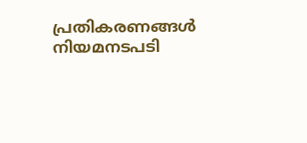പ്രതികരണങ്ങൾ നിയമനടപടി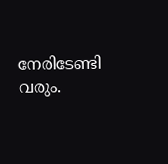നേരിടേണ്ടി വരും.